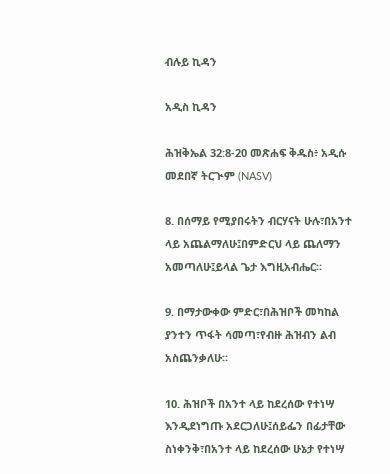ብሉይ ኪዳን

አዲስ ኪዳን

ሕዝቅኤል 32:8-20 መጽሐፍ ቅዱስ፥ አዲሱ መደበኛ ትርጒም (NASV)

8. በሰማይ የሚያበሩትን ብርሃናት ሁሉ፣በአንተ ላይ አጨልማለሁ፤በምድርህ ላይ ጨለማን አመጣለሁ፤ይላል ጌታ እግዚአብሔር።

9. በማታውቀው ምድር፣በሕዝቦች መካከል ያንተን ጥፋት ሳመጣ፣የብዙ ሕዝብን ልብ አስጨንቃለሁ።

10. ሕዝቦች በአንተ ላይ ከደረሰው የተነሣ እንዲደነግጡ አደርጋለሁ፤ሰይፌን በፊታቸው ስነቀንቅ፣በአንተ ላይ ከደረሰው ሁኔታ የተነሣ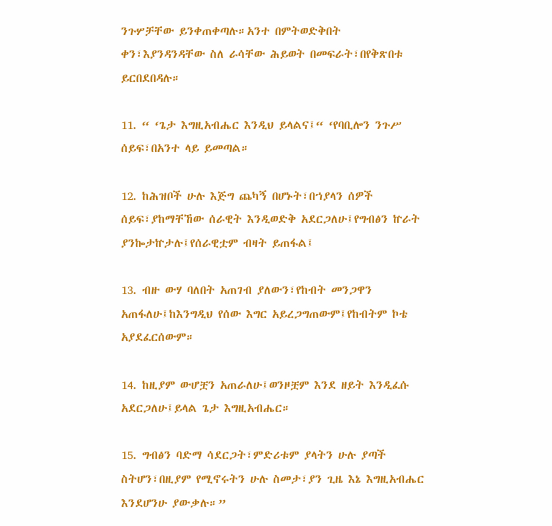ንጉሦቻቸው ይንቀጠቀጣሉ።አንተ በምትወድቅበት ቀን፣እያንዳንዳቸው ስለ ራሳቸው ሕይወት በመፍራት፣በየቅጽበቱ ይርበደበዳሉ።

11. “ ‘ጌታ እግዚአብሔር እንዲህ ይላልና፤“ ‘የባቢሎን ንጉሥ ሰይፍ፣በአንተ ላይ ይመጣል።

12. ከሕዝቦች ሁሉ እጅግ ጨካኝ በሆኑት፣በኀያላን ሰዎች ሰይፍ፣ያከማቸኸው ሰራዊት እንዲወድቅ አደርጋለሁ፤የግብፅን ኵራት ያንኰታኵታሉ፤የሰራዊቷም ብዛት ይጠፋል፤

13. ብዙ ውሃ ባለበት አጠገብ ያለውን፣የከብት መንጋዋን አጠፋለሁ፤ከእንግዲህ የሰው እግር አይረጋግጠውም፤የከብትም ኮቴ አያደፈርሰውም።

14. ከዚያም ውሆቿን አጠራለሁ፤ወንዞቿም እንደ ዘይት እንዲፈሱ አደርጋለሁ፤ይላል ጌታ እግዚአብሔር።

15. ግብፅን ባድማ ሳደርጋት፣ምድሪቱም ያላትን ሁሉ ያጣች ስትሆን፣በዚያም የሚኖሩትን ሁሉ ስመታ፣ያን ጊዜ እኔ እግዚአብሔር እንደሆንሁ ያውቃሉ።”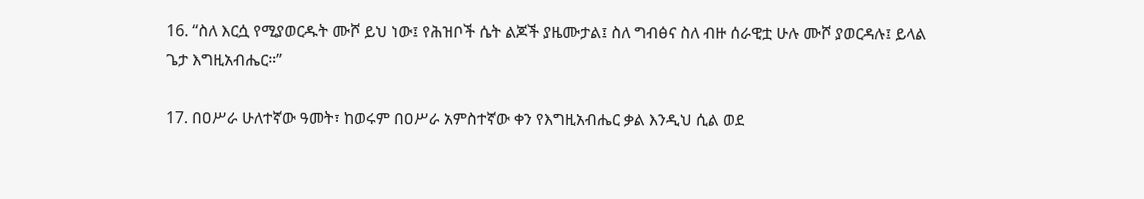16. “ስለ እርሷ የሚያወርዱት ሙሾ ይህ ነው፤ የሕዝቦች ሴት ልጆች ያዜሙታል፤ ስለ ግብፅና ስለ ብዙ ሰራዊቷ ሁሉ ሙሾ ያወርዳሉ፤ ይላል ጌታ እግዚአብሔር።”

17. በዐሥራ ሁለተኛው ዓመት፣ ከወሩም በዐሥራ አምስተኛው ቀን የእግዚአብሔር ቃል እንዲህ ሲል ወደ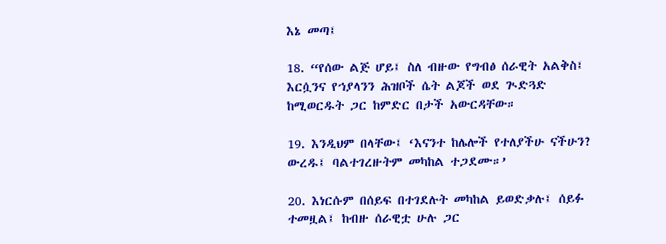እኔ መጣ፤

18. “የሰው ልጅ ሆይ፤ ስለ ብዙው የግብፅ ሰራዊት አልቅስ፤ እርሷንና የኀያላንን ሕዝቦች ሴት ልጆች ወደ ጒድጓድ ከሚወርዱት ጋር ከምድር በታች አውርዳቸው።

19. እንዲህም በላቸው፤ ‘እናንተ ከሌሎች የተለያችሁ ናችሁን? ውረዱ፤ ባልተገረዙትም መካከል ተጋደሙ።’

20. እነርሱም በሰይፍ በተገደሉት መካከል ይወድቃሉ፤ ሰይፉ ተመዟል፤ ከብዙ ሰራዊቷ ሁሉ ጋር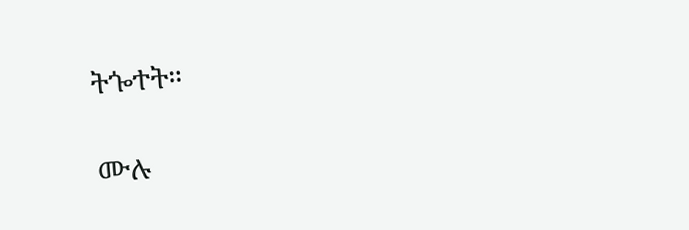ትጐተት።

ሙሉ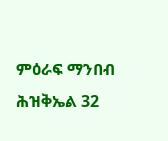ምዕራፍ ማንበብ ሕዝቅኤል 32